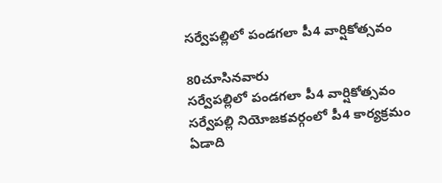సర్వేపల్లిలో పండగలా పీ4 వార్షికోత్సవం

80చూసినవారు
సర్వేపల్లిలో పండగలా పీ4 వార్షికోత్సవం
సర్వేపల్లి నియోజకవర్గంలో పీ4 కార్యక్రమం ఏడాది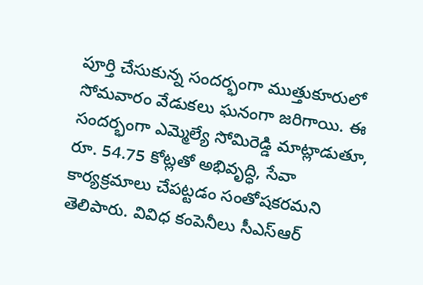పూర్తి చేసుకున్న సందర్భంగా ముత్తుకూరులో సోమవారం వేడుకలు ఘనంగా జరిగాయి. ఈ సందర్భంగా ఎమ్మెల్యే సోమిరెడ్డి మాట్లాడుతూ, రూ. 54.75 కోట్లతో అభివృద్ధి, సేవా కార్యక్రమాలు చేపట్టడం సంతోషకరమని తెలిపారు. వివిధ కంపెనీలు సీఎస్ఆర్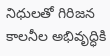నిధులతో గిరిజన కాలనీల అభివృద్ధికి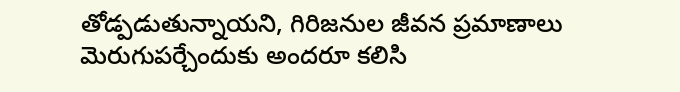తోడ్పడుతున్నాయని, గిరిజనుల జీవన ప్రమాణాలు మెరుగుపర్చేందుకు అందరూ కలిసి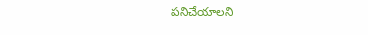పనిచేయాలని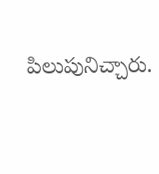పిలుపునిచ్చారు.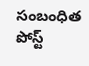సంబంధిత పోస్ట్